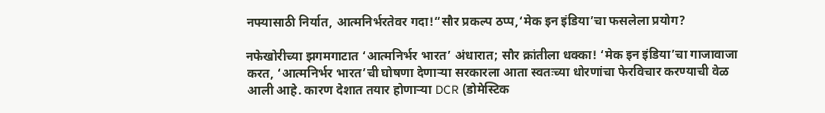नफ्यासाठी निर्यात, आत्मनिर्भरतेवर गदा!“सौर प्रकल्प ठप्प,‘मेक इन इंडिया’चा फसलेला प्रयोग?

नफेखोरीच्या झगमगाटात ‘आत्मनिर्भर भारत’ अंधारात; सौर क्रांतीला धक्का! ‘मेक इन इंडिया’चा गाजावाजा करत, ‘आत्मनिर्भर भारत’ची घोषणा देणाऱ्या सरकारला आता स्वतःच्या धोरणांचा फेरविचार करण्याची वेळ आली आहे. कारण देशात तयार होणाऱ्या DCR (डोमेस्टिक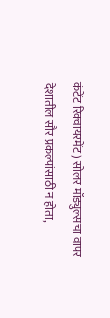कंटेंट रिक्वायरमेंट) सोलर मॉड्युल्सचा वापर देशातील सौर प्रकल्पांसाठी न होता,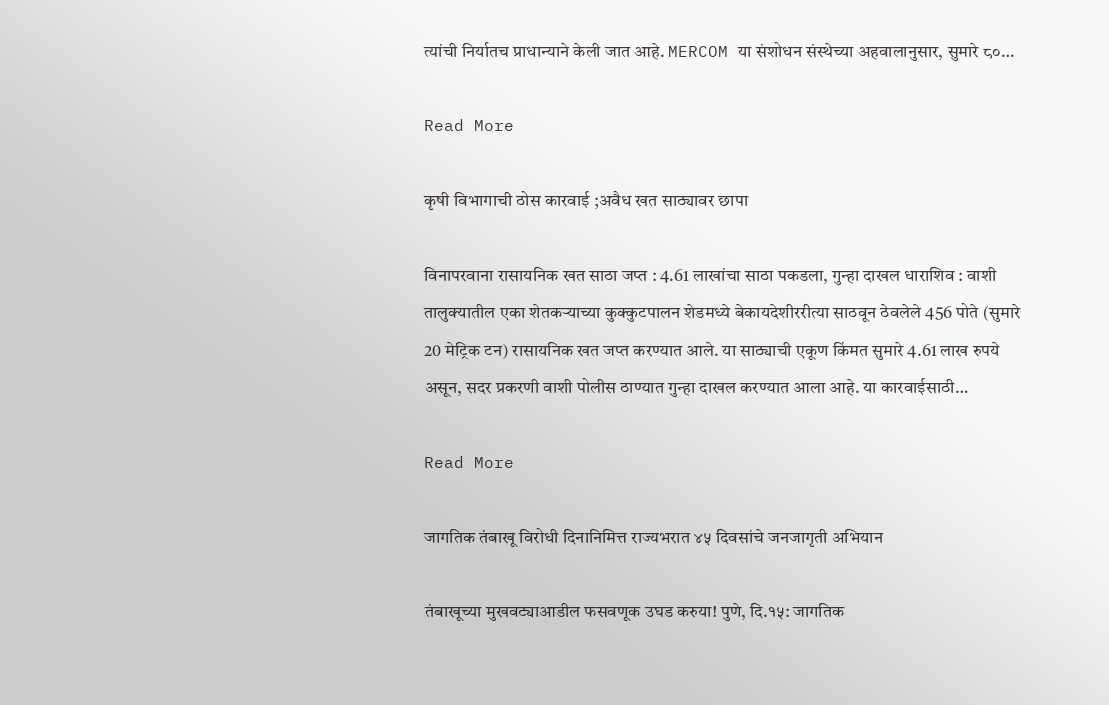त्यांची निर्यातच प्राधान्याने केली जात आहे. MERCOM या संशोधन संस्थेच्या अहवालानुसार, सुमारे ८०…

Read More

कृषी विभागाची ठोस कारवाई ;अवैध खत साठ्यावर छापा

विनापरवाना रासायनिक खत साठा जप्त : 4.61 लाखांचा साठा पकडला, गुन्हा दाखल धाराशिव : वाशी तालुक्यातील एका शेतकऱ्याच्या कुक्कुटपालन शेडमध्ये बेकायदेशीररीत्या साठवून ठेवलेले 456 पोते (सुमारे 20 मेट्रिक टन) रासायनिक खत जप्त करण्यात आले. या साठ्याची एकूण किंमत सुमारे 4.61 लाख रुपये असून, सदर प्रकरणी वाशी पोलीस ठाण्यात गुन्हा दाखल करण्यात आला आहे. या कारवाईसाठी…

Read More

जागतिक तंबाखू विरोधी दिनानिमित्त राज्यभरात ४५ दिवसांचे जनजागृती अभियान

तंबाखूच्या मुखवट्याआडील फसवणूक उघड करुया! पुणे, दि.१५: जागतिक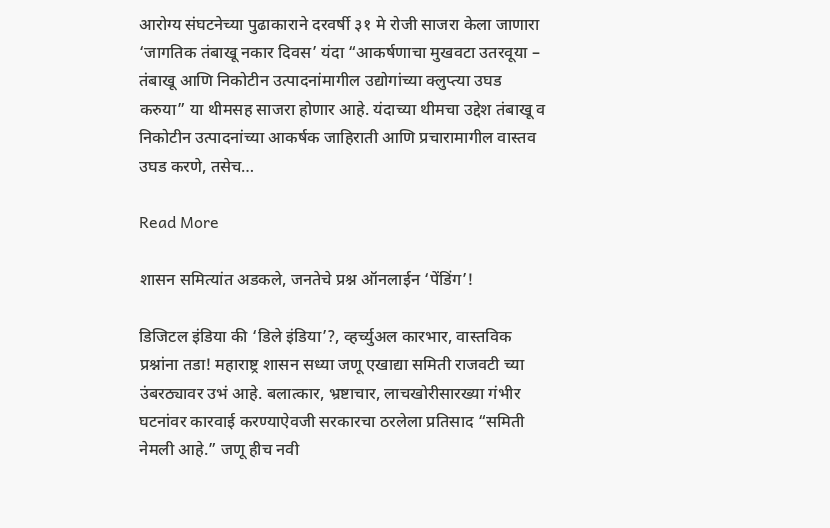आरोग्य संघटनेच्या पुढाकाराने दरवर्षी ३१ मे रोजी साजरा केला जाणारा ‘जागतिक तंबाखू नकार दिवस’ यंदा “आकर्षणाचा मुखवटा उतरवूया – तंबाखू आणि निकोटीन उत्पादनांमागील उद्योगांच्या क्लुप्त्या उघड करुया” या थीमसह साजरा होणार आहे. यंदाच्या थीमचा उद्देश तंबाखू व निकोटीन उत्पादनांच्या आकर्षक जाहिराती आणि प्रचारामागील वास्तव उघड करणे, तसेच…

Read More

शासन समित्यांत अडकले, जनतेचे प्रश्न ऑनलाईन ‘पेंडिंग’!

डिजिटल इंडिया की ‘डिले इंडिया’?, व्हर्च्युअल कारभार, वास्तविक प्रश्नांना तडा! महाराष्ट्र शासन सध्या जणू एखाद्या समिती राजवटी च्या उंबरठ्यावर उभं आहे. बलात्कार, भ्रष्टाचार, लाचखोरीसारख्या गंभीर घटनांवर कारवाई करण्याऐवजी सरकारचा ठरलेला प्रतिसाद “समिती नेमली आहे.” जणू हीच नवी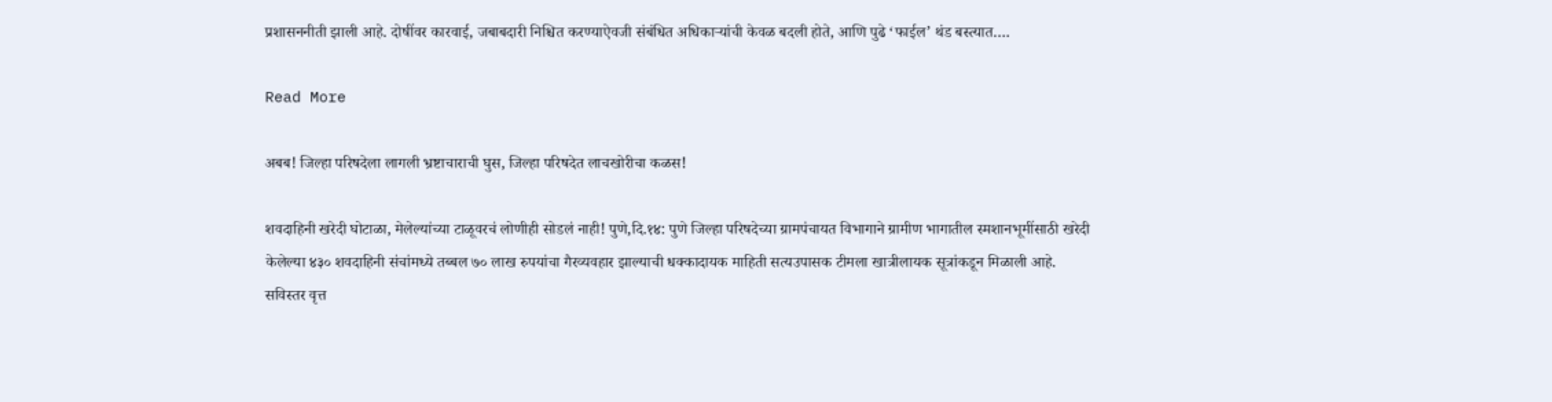प्रशासननीती झाली आहे. दोषींवर कारवाई, जबाबदारी निश्चित करण्याऐवजी संबंधित अधिकाऱ्यांची केवळ बदली होते, आणि पुढे ‘फाईल’ थंड बस्त्यात….

Read More

अबब! जिल्हा परिषदेला लागली भ्रष्टाचाराची घुस, जिल्हा परिषदेत लाचखोरीचा कळस!

शवदाहिनी खरेदी घोटाळा, मेलेल्यांच्या टाळूवरचं लोणीही सोडलं नाही! पुणे,दि.१४: पुणे जिल्हा परिषदेच्या ग्रामपंचायत विभागाने ग्रामीण भागातील स्मशानभूमींसाठी खरेदी केलेल्या ४३० शवदाहिनी संचांमध्ये तब्बल ७० लाख रुपयांचा गैरव्यवहार झाल्याची धक्कादायक माहिती सत्यउपासक टीमला खात्रीलायक सूत्रांकडून मिळाली आहे. सविस्तर वृत्त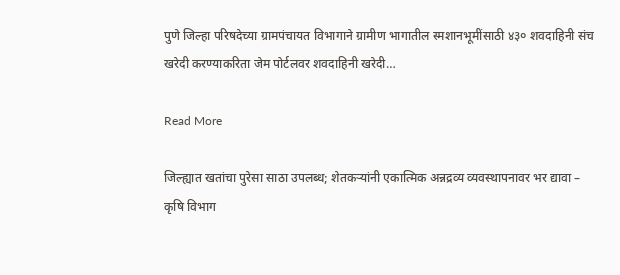पुणे जिल्हा परिषदेच्या ग्रामपंचायत विभागाने ग्रामीण भागातील स्मशानभूमींसाठी ४३० शवदाहिनी संच खरेदी करण्याकरिता जेम पोर्टलवर शवदाहिनी खरेदी…

Read More

जिल्ह्यात खतांचा पुरेसा साठा उपलब्ध; शेतकऱ्यांनी एकात्मिक अन्नद्रव्य व्यवस्थापनावर भर द्यावा – कृषि विभाग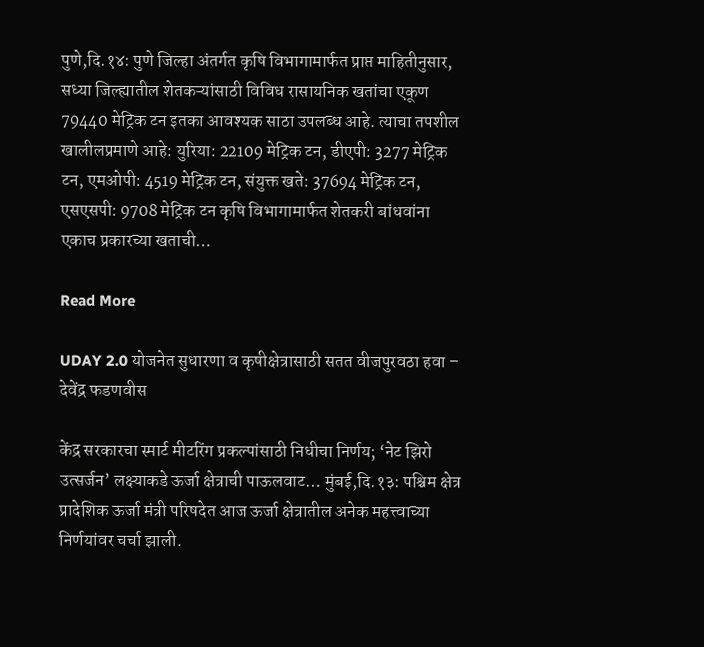पुणे,दि.१४: पुणे जिल्हा अंतर्गत कृषि विभागामार्फत प्राप्त माहितीनुसार, सध्या जिल्ह्यातील शेतकऱ्यांसाठी विविध रासायनिक खतांचा एकूण 79440 मेट्रिक टन इतका आवश्यक साठा उपलब्ध आहे. त्याचा तपशील खालीलप्रमाणे आहे: युरिया: 22109 मेट्रिक टन, डीएपी: 3277 मेट्रिक टन, एमओपी: 4519 मेट्रिक टन, संयुक्त खते: 37694 मेट्रिक टन, एसएसपी: 9708 मेट्रिक टन कृषि विभागामार्फत शेतकरी बांधवांना एकाच प्रकारच्या खताची…

Read More

UDAY 2.0 योजनेत सुधारणा व कृषीक्षेत्रासाठी सतत वीजपुरवठा हवा – देवेंद्र फडणवीस

केंद्र सरकारचा स्मार्ट मीटरिंग प्रकल्पांसाठी निधीचा निर्णय; ‘नेट झिरो उत्सर्जन’ लक्ष्याकडे ऊर्जा क्षेत्राची पाऊलवाट… मुंबई,दि.१३: पश्चिम क्षेत्र प्रादेशिक ऊर्जा मंत्री परिषदेत आज ऊर्जा क्षेत्रातील अनेक महत्त्वाच्या निर्णयांवर चर्चा झाली.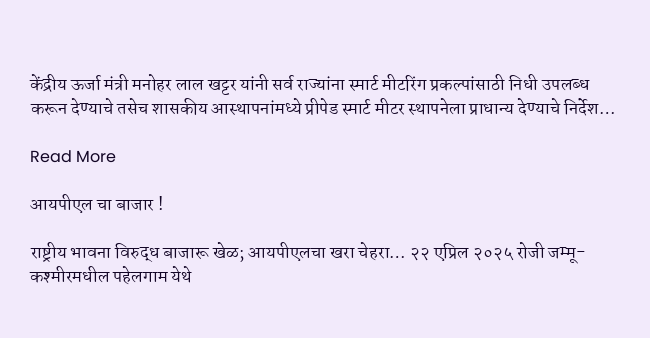केंद्रीय ऊर्जा मंत्री मनोहर लाल खट्टर यांनी सर्व राज्यांना स्मार्ट मीटरिंग प्रकल्पांसाठी निधी उपलब्ध करून देण्याचे तसेच शासकीय आस्थापनांमध्ये प्रीपेड स्मार्ट मीटर स्थापनेला प्राधान्य देण्याचे निर्देश…

Read More

आयपीएल चा बाजार !

राष्ट्रीय भावना विरुद्ध बाजारू खेळ; आयपीएलचा खरा चेहरा… २२ एप्रिल २०२५ रोजी जम्मू-कश्मीरमधील पहेलगाम येथे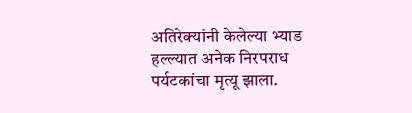अतिरेक्यांनी केलेल्या भ्याड हल्ल्यात अनेक निरपराध पर्यटकांचा मृत्यू झाला.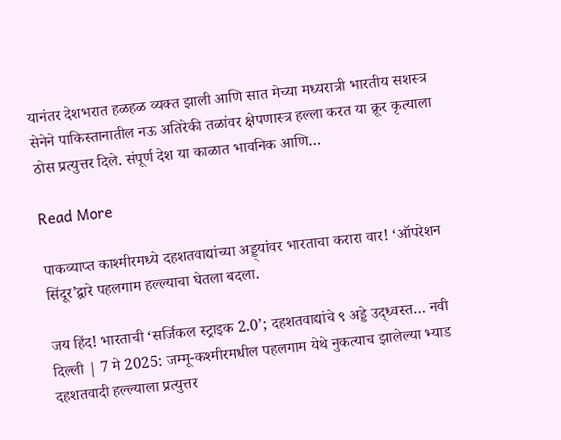यानंतर देशभरात हळहळ व्यक्त झाली आणि सात मेच्या मध्यरात्री भारतीय सशस्त्र सेनेने पाकिस्तानातील नऊ अतिरेकी तळांवर क्षेपणास्त्र हल्ला करत या क्रूर कृत्याला ठोस प्रत्युत्तर दिले. संपूर्ण देश या काळात भावनिक आणि…

Read More

पाकव्याप्त काश्मीरमध्ये दहशतवाद्यांच्या अड्ड्यांवर भारताचा करारा वार! ‘ऑपरेशन सिंदूर’द्वारे पहलगाम हल्ल्याचा घेतला बदला.

जय हिंद! भारताची ‘सर्जिकल स्ट्राइक 2.0’; दहशतवाद्यांचे ९ अड्डे उद्ध्वस्त… नवी दिल्ली | 7 मे 2025: जम्मू-कश्मीरमधील पहलगाम येथे नुकत्याच झालेल्या भ्याड दहशतवादी हल्ल्याला प्रत्युत्तर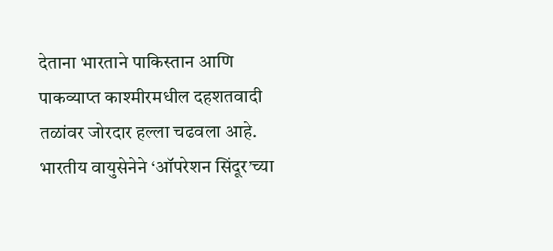देताना भारताने पाकिस्तान आणि पाकव्याप्त काश्मीरमधील दहशतवादी तळांवर जोरदार हल्ला चढवला आहे. भारतीय वायुसेनेने ‘ऑपरेशन सिंदूर’च्या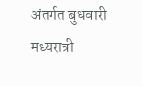अंतर्गत बुधवारी मध्यरात्री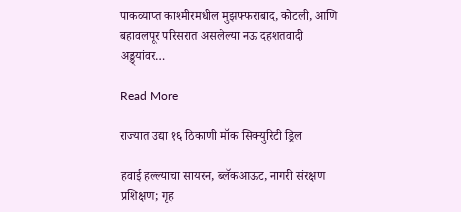पाकव्याप्त काश्मीरमधील मुझफ्फराबाद, कोटली, आणि बहावलपूर परिसरात असलेल्या नऊ दहशतवादी अड्ड्यांवर…

Read More

राज्यात उद्या १६ ठिकाणी मॉक सिक्युरिटी ड्रिल

हवाई हल्ल्याचा सायरन, ब्लॅकआऊट, नागरी संरक्षण प्रशिक्षण; गृह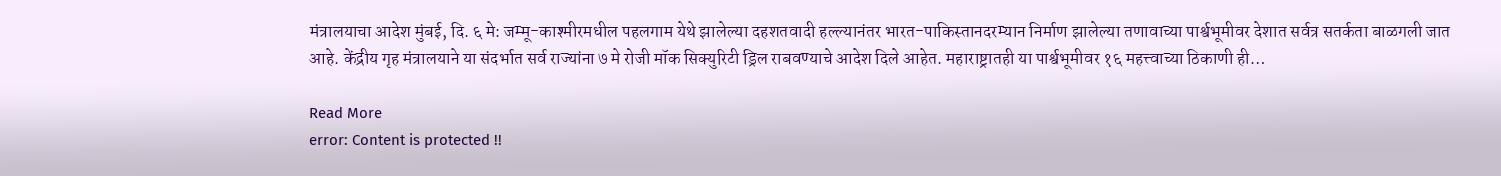मंत्रालयाचा आदेश मुंबई, दि. ६ मे: जम्मू-काश्मीरमधील पहलगाम येथे झालेल्या दहशतवादी हल्ल्यानंतर भारत-पाकिस्तानदरम्यान निर्माण झालेल्या तणावाच्या पार्श्वभूमीवर देशात सर्वत्र सतर्कता बाळगली जात आहे. केंद्रीय गृह मंत्रालयाने या संदर्भात सर्व राज्यांना ७ मे रोजी मॉक सिक्युरिटी ड्रिल राबवण्याचे आदेश दिले आहेत. महाराष्ट्रातही या पार्श्वभूमीवर १६ महत्त्वाच्या ठिकाणी ही…

Read More
error: Content is protected !!